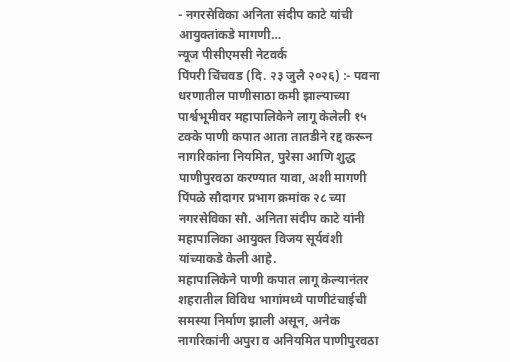- नगरसेविका अनिता संदीप काटे यांची आयुक्तांकडे मागणी…
न्यूज पीसीएमसी नेटवर्क
पिंपरी चिंचवड (दि. २३ जुलै २०२६) :- पवना धरणातील पाणीसाठा कमी झाल्याच्या पार्श्वभूमीवर महापालिकेने लागू केलेली १५ टक्के पाणी कपात आता तातडीने रद्द करून नागरिकांना नियमित, पुरेसा आणि शुद्ध पाणीपुरवठा करण्यात यावा, अशी मागणी पिंपळे सौदागर प्रभाग क्रमांक २८ च्या नगरसेविका सौ. अनिता संदीप काटे यांनी महापालिका आयुक्त विजय सूर्यवंशी यांच्याकडे केली आहे.
महापालिकेने पाणी कपात लागू केल्यानंतर शहरातील विविध भागांमध्ये पाणीटंचाईची समस्या निर्माण झाली असून, अनेक नागरिकांनी अपुरा व अनियमित पाणीपुरवठा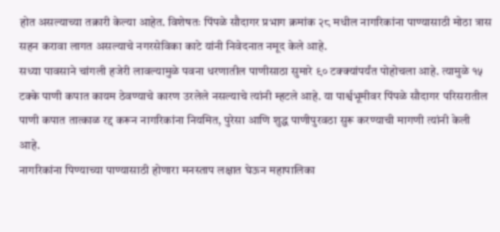होत असल्याच्या तक्रारी केल्या आहेत. विशेषतः पिंपळे सौदागर प्रभाग क्रमांक २८ मधील नागरिकांना पाण्यासाठी मोठा त्रास सहन करावा लागत असल्याचे नगरसेविका काटे यांनी निवेदनात नमूद केले आहे.
सध्या पावसाने चांगली हजेरी लावल्यामुळे पवना धरणातील पाणीसाठा सुमारे ९० टक्क्यांपर्यंत पोहोचला आहे. त्यामुळे १५ टक्के पाणी कपात कायम ठेवण्याचे कारण उरलेले नसल्याचे त्यांनी म्हटले आहे. या पार्श्वभूमीवर पिंपळे सौदागर परिसरातील पाणी कपात तात्काळ रद्द करून नागरिकांना नियमित, पुरेसा आणि शुद्ध पाणीपुरवठा सुरू करण्याची मागणी त्यांनी केली आहे.
नागरिकांना पिण्याच्या पाण्यासाठी होणारा मनस्ताप लक्षात घेऊन महापालिका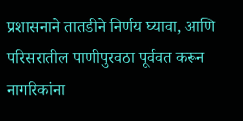प्रशासनाने तातडीने निर्णय घ्यावा, आणि परिसरातील पाणीपुरवठा पूर्ववत करून नागरिकांना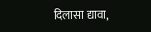दिलासा द्यावा,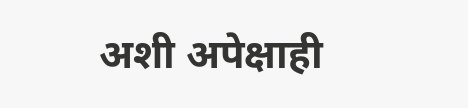अशी अपेक्षाही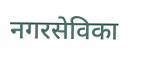नगरसेविका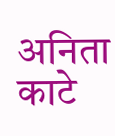अनिता काटे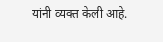यांनी व्यक्त केली आहे.